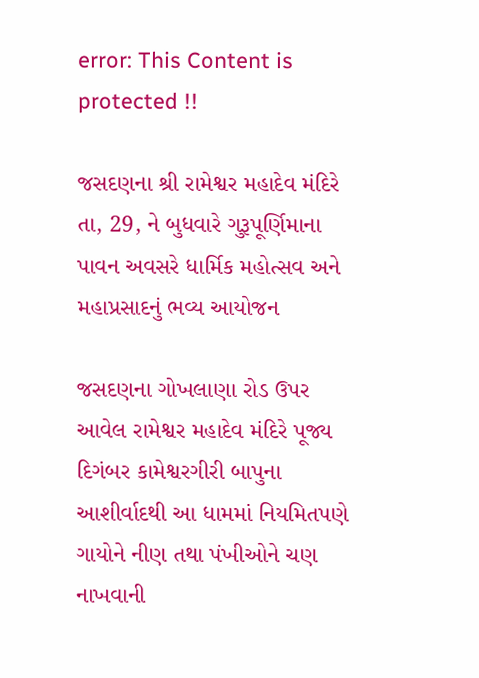error: This Content is protected !!

જસદણના શ્રી રામેશ્વર મહાદેવ મંદિરે તા, 29, ને બુધવારે ગુરૂપૂર્ણિમાના પાવન અવસરે ધાર્મિક મહોત્સવ અને મહાપ્રસાદનું ભવ્ય આયોજન

જસદણના ગોખલાણા રોડ ઉપર આવેલ રામેશ્વર મહાદેવ મંદિરે પૂજ્ય દિગંબર કામેશ્વરગીરી બાપુના આશીર્વાદથી આ ધામમાં નિયમિતપણે ગાયોને નીણ તથા પંખીઓને ચણ નાખવાની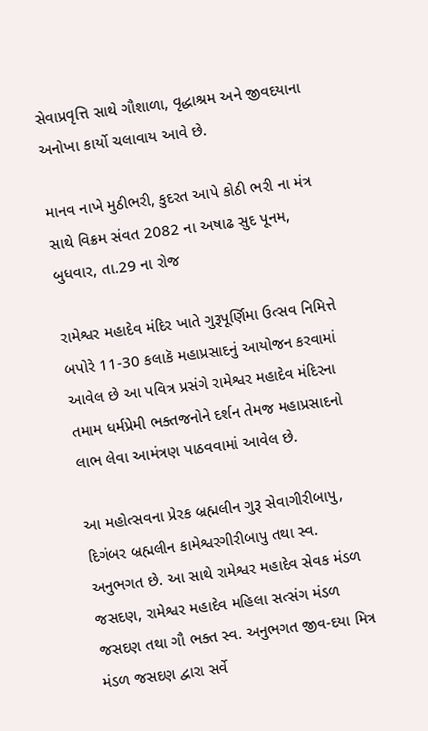સેવાપ્રવૃત્તિ સાથે ગૌશાળા, વૃદ્ધાશ્રમ અને જીવદયાના અનોખા કાર્યો ચલાવાય આવે છે.

માનવ નાખે મુઠીભરી, કુદરત આપે કોઠી ભરી ના મંત્ર સાથે વિક્રમ સંવત 2082 ના અષાઢ સુદ પૂનમ, બુધવાર, તા.29 ના રોજ

રામેશ્વર મહાદેવ મંદિર ખાતે ગુરૂપૂર્ણિમા ઉત્સવ નિમિત્તે બપોરે 11-30 કલાકૅ મહાપ્રસાદનું આયોજન કરવામાં આવેલ છે આ પવિત્ર પ્રસંગે રામેશ્વર મહાદેવ મંદિરના તમામ ધર્મપ્રેમી ભક્તજનોને દર્શન તેમજ મહાપ્રસાદનો લાભ લેવા આમંત્રણ પાઠવવામાં આવેલ છે.

આ મહોત્સવના પ્રેરક બ્રહ્મલીન ગુરૂ સેવાગીરીબાપુ, દિગંબર બ્રહ્મલીન કામેશ્વરગીરીબાપુ તથા સ્વ. અનુભગત છે. આ સાથે રામેશ્વર મહાદેવ સેવક મંડળ જસદણ, રામેશ્વર મહાદેવ મહિલા સત્સંગ મંડળ જસદણ તથા ગૌ ભક્ત સ્વ. અનુભગત જીવ-દયા મિત્ર મંડળ જસદણ દ્વારા સર્વે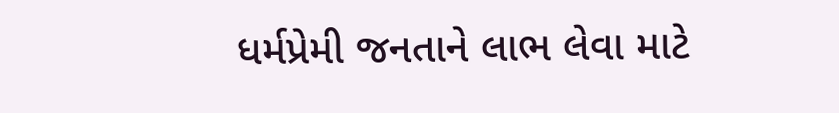ધર્મપ્રેમી જનતાને લાભ લેવા માટે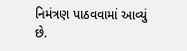નિમંત્રણ પાઠવવામાં આવ્યું છે.